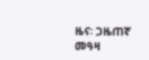ዜና፡ ጋዜጠኛ መዓዛ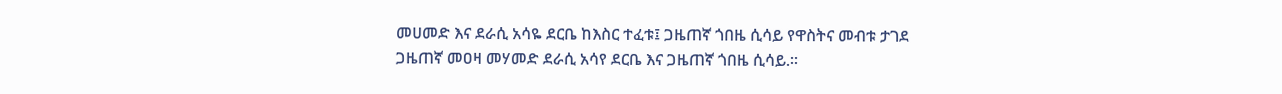መሀመድ እና ደራሲ አሳዬ ደርቤ ከእስር ተፈቱ፤ ጋዜጠኛ ጎበዜ ሲሳይ የዋስትና መብቱ ታገደ
ጋዜጠኛ መዐዛ መሃመድ ደራሲ አሳየ ደርቤ እና ጋዜጠኛ ጎበዜ ሲሳይ.፡፡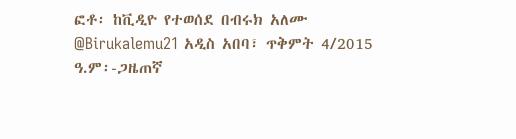ፎቶ፡ ከቪዲዮ የተወሰደ በብሩክ አለሙ @Birukalemu21 አዲስ አበባ፣ ጥቅምት 4/2015 ዓ.ም፡-ጋዜጠኛ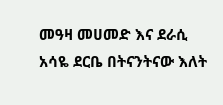መዓዛ መሀመድ እና ደራሲ አሳዬ ደርቤ በትናንትናው እለት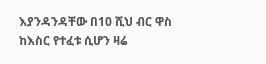እያንዳንዳቸው በ10 ሺህ ብር ዋስ ከእስር የተፈቱ ሲሆን ዛሬ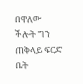በዋለው ችሎት ግን ጠቅላይ ፍርድ ቤት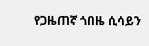የጋዜጠኛ ጎበዜ ሲሳይን